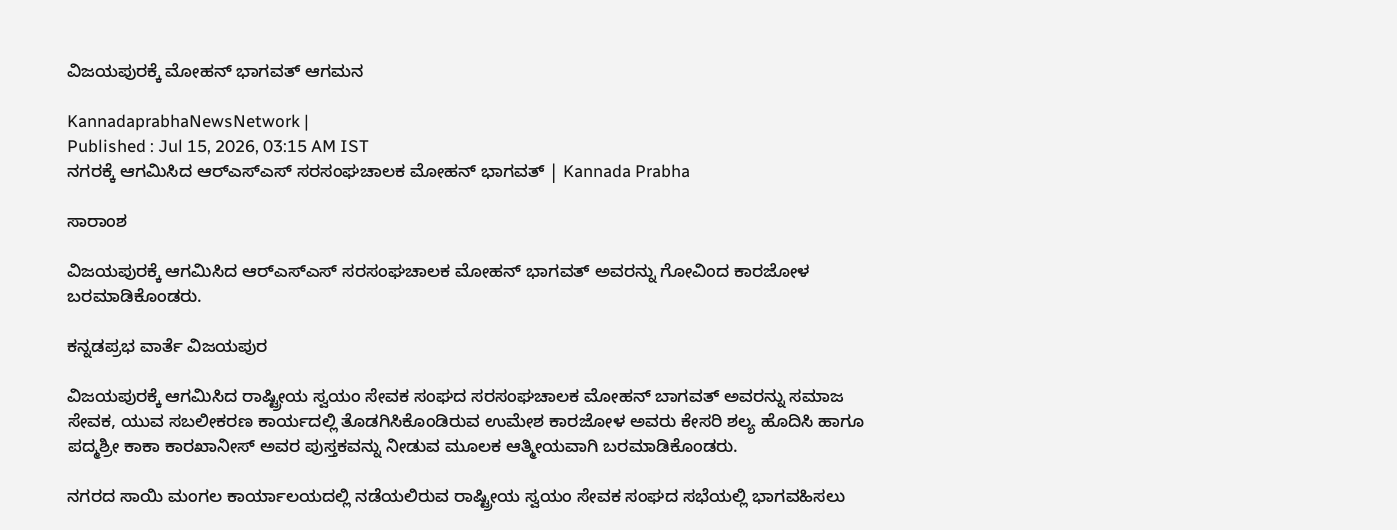ವಿಜಯಪುರಕ್ಕೆ ಮೋಹನ್ ಭಾಗವತ್ ಆಗಮನ

KannadaprabhaNewsNetwork |
Published : Jul 15, 2026, 03:15 AM IST
ನಗರಕ್ಕೆ ಆಗಮಿಸಿದ ಆರ್‌ಎಸ್‌ಎಸ್‌ ಸರಸಂಘಚಾಲಕ ಮೋಹನ್ ಭಾಗವತ್ | Kannada Prabha

ಸಾರಾಂಶ

ವಿಜಯಪುರಕ್ಕೆ ಆಗಮಿಸಿದ ಆರ್‌ಎಸ್‌ಎಸ್‌ ಸರಸಂಘಚಾಲಕ ಮೋಹನ್ ಭಾಗವತ್ ಅವರನ್ನು ಗೋವಿಂದ ಕಾರಜೋಳ ಬರಮಾಡಿಕೊಂಡರು.

ಕನ್ನಡಪ್ರಭ ವಾರ್ತೆ ವಿಜಯಪುರ

ವಿಜಯಪುರಕ್ಕೆ ಆಗಮಿಸಿದ ರಾಷ್ಟ್ರೀಯ ಸ್ವಯಂ ಸೇವಕ ಸಂಘದ ಸರಸಂಘಚಾಲಕ ಮೋಹನ್ ಬಾಗವತ್ ಅವರನ್ನು ಸಮಾಜ ಸೇವಕ, ಯುವ ಸಬಲೀಕರಣ ಕಾರ್ಯದಲ್ಲಿ ತೊಡಗಿಸಿಕೊಂಡಿರುವ ಉಮೇಶ ಕಾರಜೋಳ ಅವರು ಕೇಸರಿ ಶಲ್ಯ ಹೊದಿಸಿ ಹಾಗೂ ಪದ್ಮಶ್ರೀ ಕಾಕಾ ಕಾರಖಾನೀಸ್‌ ಅವರ ಪುಸ್ತಕವನ್ನು ನೀಡುವ ಮೂಲಕ ಆತ್ಮೀಯವಾಗಿ ಬರಮಾಡಿಕೊಂಡರು.

ನಗರದ ಸಾಯಿ ಮಂಗಲ ಕಾರ್ಯಾಲಯದಲ್ಲಿ ನಡೆಯಲಿರುವ ರಾಷ್ಟ್ರೀಯ ಸ್ವಯಂ ಸೇವಕ ಸಂಘದ ಸಭೆಯಲ್ಲಿ ಭಾಗವಹಿಸಲು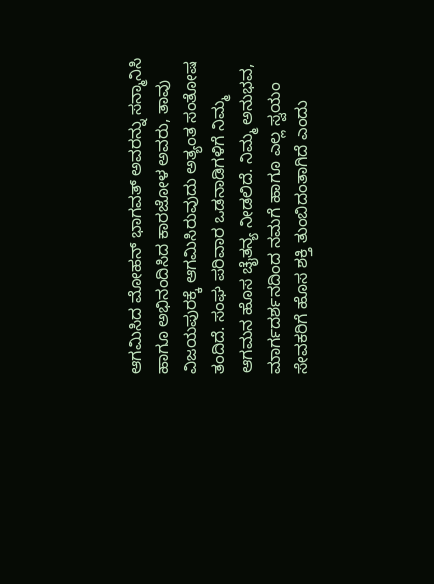ಆಗಮಿಸಿದ ಮೋಹನ್ ಭಾಗವತ್ ಅವರನ್ನು ಸನ್ಮಾನಿಸಿ ಹಾಗೂ ಅಭಿನಂದಿಸಿದ ಕಾರಜೋಳ ಅವರು, ತಾವು ವಿಜಯಪುರಕ್ಕೆ ಆಗಮಿಸಿರುವುದು ಅತ್ಯಂತ ಸಂತೋಷ ತಂದಿದೆ. ಸಂಘ ಪರಿವಾರ ಒಡನಾಡಿಗಳಿಗೆ ನಿಮ್ಮ ಆಗಮನ ಹೊಸ ಚೈತನ್ಯ ನೀಡಲಿದೆ. ನಿಮ್ಮ ಅನುಭವ, ಮಾರ್ಗದರ್ಶನದಿಂದ ನಮಗೆ ಹಾಗೂ ಎಲ್ಲ ಸ್ವಯಂ ಸೇವಕರಿಗೆ ಹೊಸ ಶಕ್ತಿ ತುಂಬಿದಂತಾಗಿದೆ ಎಂದು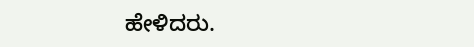ಹೇಳಿದರು.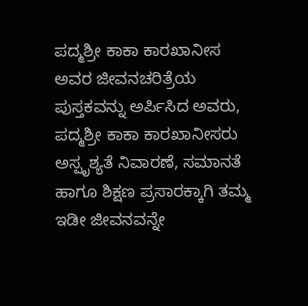ಪದ್ಮಶ್ರೀ ಕಾಕಾ ಕಾರಖಾನೀಸ ಅವರ ಜೀವನಚರಿತ್ರೆಯ ಪುಸ್ತಕವನ್ನು ಅರ್ಪಿಸಿದ ಅವರು, ಪದ್ಮಶ್ರೀ ಕಾಕಾ ಕಾರಖಾನೀಸರು ಅಸ್ಪೃಶ್ಯತೆ ನಿವಾರಣೆ, ಸಮಾನತೆ ಹಾಗೂ ಶಿಕ್ಷಣ ಪ್ರಸಾರಕ್ಕಾಗಿ ತಮ್ಮ ಇಡೀ ಜೀವನವನ್ನೇ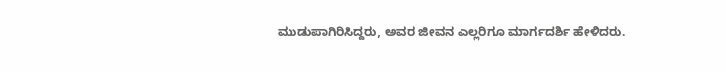ಮುಡುಪಾಗಿರಿಸಿದ್ದರು, ಅವರ ಜೀವನ ಎಲ್ಲರಿಗೂ ಮಾರ್ಗದರ್ಶಿ ಹೇಳಿದರು.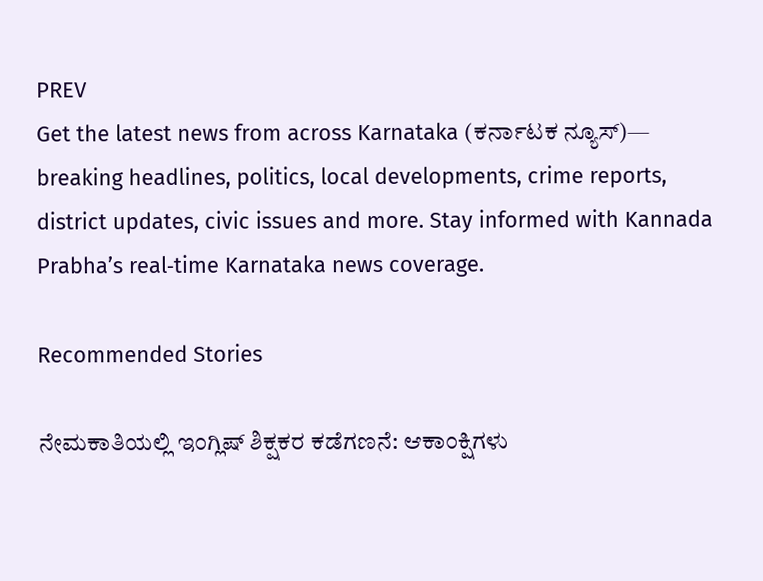PREV
Get the latest news from across Karnataka (ಕರ್ನಾಟಕ ನ್ಯೂಸ್)— breaking headlines, politics, local developments, crime reports, district updates, civic issues and more. Stay informed with Kannada Prabha’s real‑time Karnataka news coverage.

Recommended Stories

ನೇಮಕಾತಿಯಲ್ಲಿ ಇಂಗ್ಲಿಷ್‌ ಶಿಕ್ಷಕರ ಕಡೆಗಣನೆ: ಆಕಾಂಕ್ಷಿಗಳು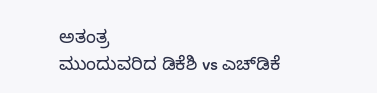ಅತಂತ್ರ
ಮುಂದುವರಿದ ಡಿಕೆಶಿ vs ಎಚ್‌ಡಿಕೆ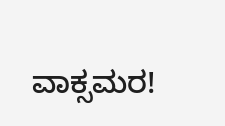ವಾಕ್ಸಮರ!